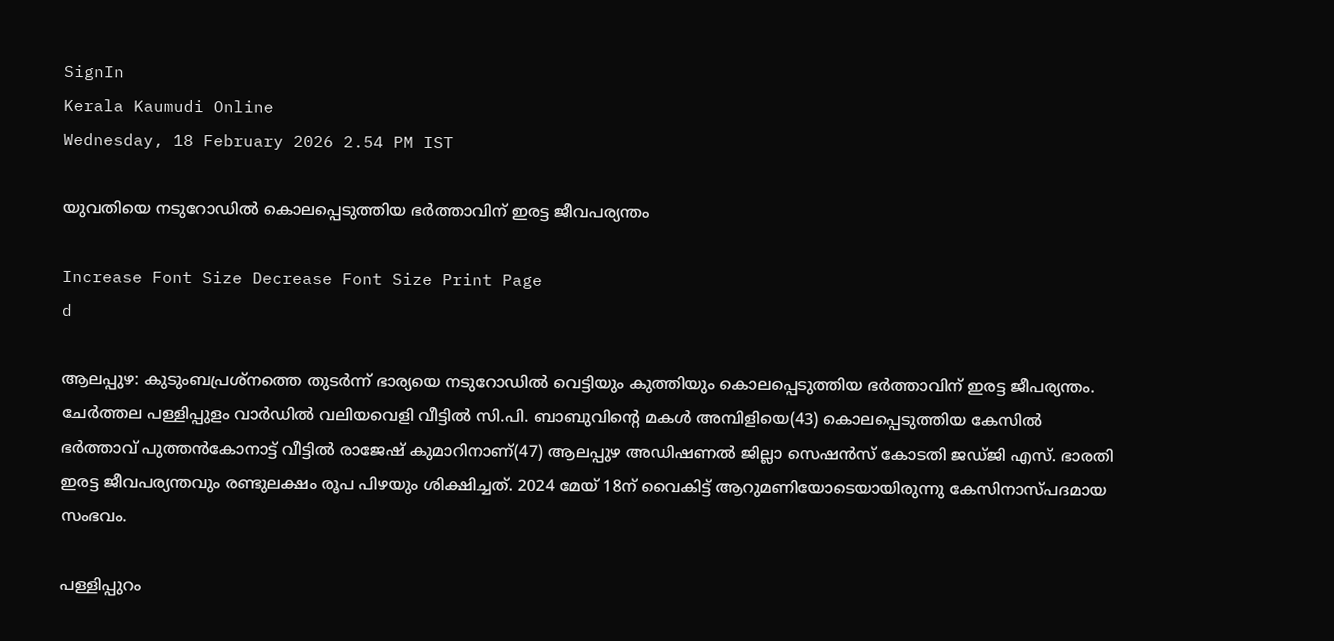SignIn
Kerala Kaumudi Online
Wednesday, 18 February 2026 2.54 PM IST

യുവതിയെ നടുറോഡിൽ കൊലപ്പെടുത്തിയ ഭർത്താവിന് ഇരട്ട ജീവപര്യന്തം

Increase Font Size Decrease Font Size Print Page
d

ആലപ്പുഴ: കുടുംബപ്രശ്നത്തെ തുടർന്ന് ഭാര്യയെ നടുറോഡിൽ വെട്ടിയും കുത്തിയും കൊലപ്പെടുത്തിയ ഭർത്താവിന് ഇരട്ട ജീപര്യന്തം. ചേർത്തല പള്ളിപ്പുളം വാർഡിൽ വലിയവെളി വീട്ടിൽ സി.പി. ബാബുവിന്റെ മകൾ അമ്പിളിയെ(43) കൊലപ്പെടുത്തിയ കേസിൽ ഭർത്താവ് പുത്തൻകോനാട്ട് വീട്ടിൽ രാജേഷ് കുമാറിനാണ്(47) ആലപ്പുഴ അഡിഷണൽ ജില്ലാ സെഷൻസ് കോടതി ജഡ്ജി എസ്. ഭാരതി ഇരട്ട ജീവപര്യന്തവും രണ്ടുലക്ഷം രൂപ പിഴയും ശിക്ഷിച്ചത്. 2024 മേയ് 18ന് വൈകിട്ട് ആറുമണിയോടെയായിരുന്നു കേസിനാസ്പദമായ സംഭവം.

പള്ളിപ്പുറം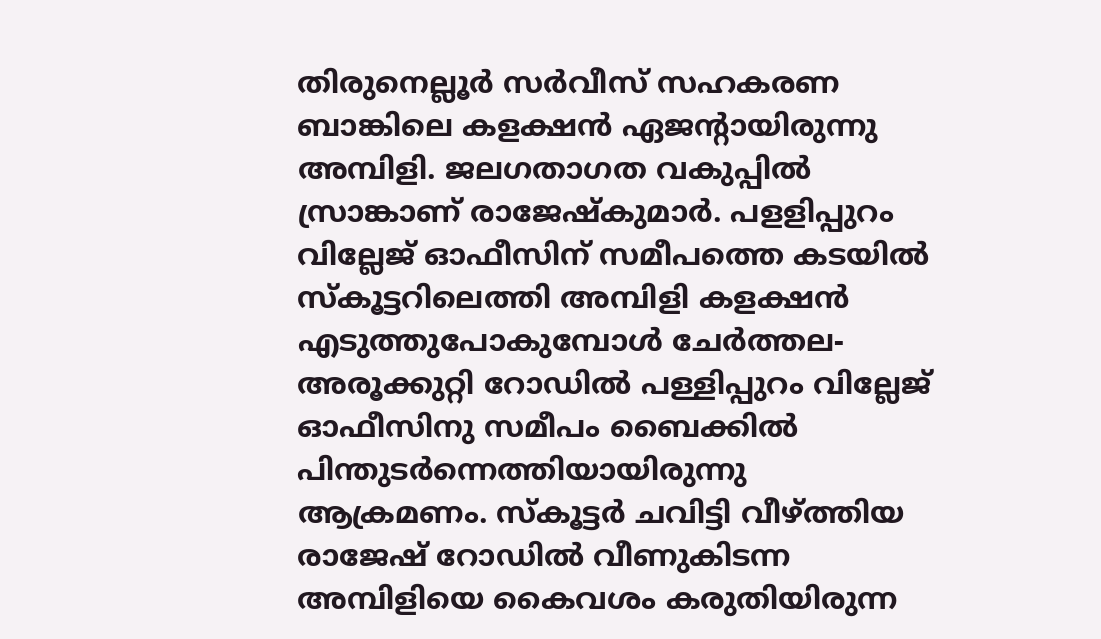തിരുനെല്ലൂർ സർവീസ് സഹകരണ ബാങ്കിലെ കളക്ഷൻ ഏജന്റായിരുന്നു അമ്പിളി. ജലഗതാഗത വകുപ്പിൽ സ്രാങ്കാണ് രാജേഷ്‌കുമാർ. പളളിപ്പുറം വില്ലേജ് ഓഫീസിന് സമീപത്തെ കടയിൽ സ്‌കൂട്ടറിലെത്തി അമ്പിളി കളക്ഷൻ എടുത്തുപോകുമ്പോൾ ചേർത്തല-അരൂക്കുറ്റി റോഡിൽ പള്ളിപ്പുറം വില്ലേജ് ഓഫീസിനു സമീപം ബൈക്കിൽ പിന്തുടർന്നെത്തിയായിരുന്നു ആക്രമണം. സ്കൂട്ടർ ചവിട്ടി വീഴ്ത്തിയ രാജേഷ് റോഡിൽ വീണുകിടന്ന അമ്പിളിയെ കൈവശം കരുതിയിരുന്ന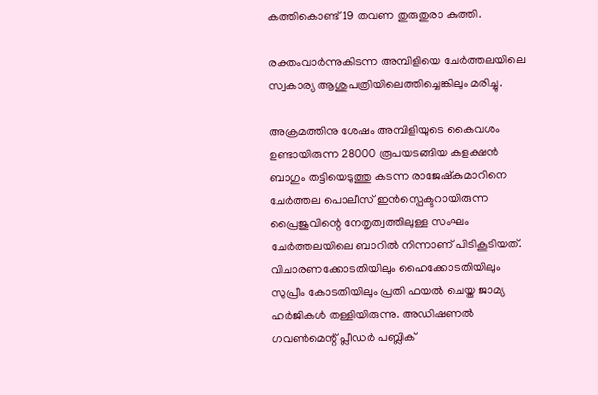കത്തികൊണ്ട് 19 തവണ തുരുതുരാ കുത്തി.

രക്തംവാർന്നുകിടന്ന അമ്പിളിയെ ചേർത്തലയിലെ സ്വകാര്യ ആശുപത്രിയിലെത്തിച്ചെങ്കിലും മരിച്ചു.

അക്രമത്തിനു ശേഷം അമ്പിളിയുടെ കൈവശം ഉണ്ടായിരുന്ന 28000 രൂപയടങ്ങിയ കളക്ഷൻ ബാഗും തട്ടിയെടുത്തു കടന്ന രാജേഷ്‌കുമാറിനെ ചേർത്തല പൊലീസ് ഇൻസ്പെക്ടറായിരുന്ന പ്രൈജുവിന്റെ നേതൃത്വത്തിലുള്ള സംഘം ചേർത്തലയിലെ ബാറിൽ നിന്നാണ് പിടികൂടിയത്. വിചാരണക്കോടതിയിലും ഹൈക്കോടതിയിലും സുപ്രീം കോടതിയിലും പ്രതി ഫയൽ ചെയ്ത ജാമ്യ ഹർജികൾ തള്ളിയിരുന്നു. അഡിഷണൽ ഗവൺമെന്റ് പ്ലീഡർ പബ്ലിക്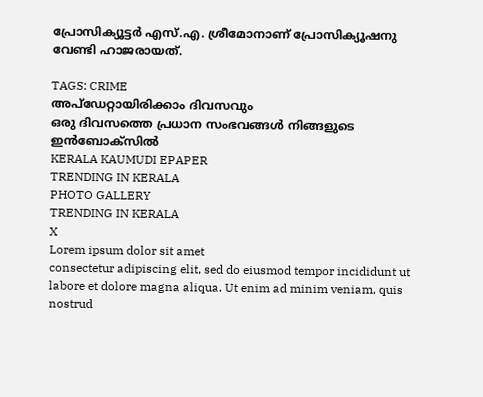പ്രോസിക്യൂട്ടർ എസ്.എ. ശ്രീമോനാണ് പ്രോസിക്യൂഷനു വേണ്ടി ഹാജരായത്.

TAGS: CRIME
അപ്ഡേറ്റായിരിക്കാം ദിവസവും
ഒരു ദിവസത്തെ പ്രധാന സംഭവങ്ങൾ നിങ്ങളുടെ ഇൻബോക്സിൽ
KERALA KAUMUDI EPAPER
TRENDING IN KERALA
PHOTO GALLERY
TRENDING IN KERALA
X
Lorem ipsum dolor sit amet
consectetur adipiscing elit, sed do eiusmod tempor incididunt ut labore et dolore magna aliqua. Ut enim ad minim veniam, quis nostrud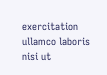exercitation ullamco laboris nisi ut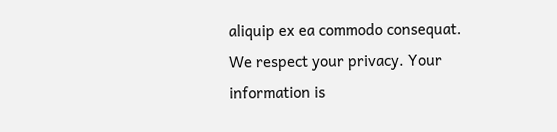aliquip ex ea commodo consequat.
We respect your privacy. Your information is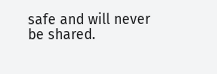safe and will never be shared.